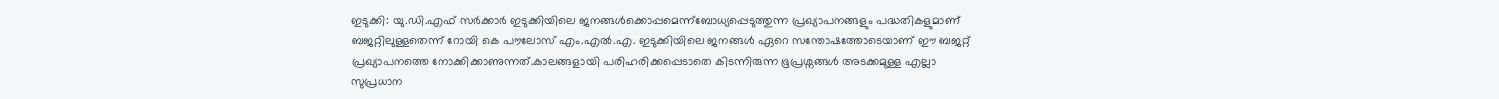ഇടുക്കി: യു.ഡി.എഫ് സർക്കാർ ഇടുക്കിയിലെ ജനങ്ങൾക്കൊപ്പമെന്ന്ബോധ്യപ്പെടുത്തുന്ന പ്രഖ്യാപനങ്ങളും പദ്ധതികളുമാണ് ബജറ്റിലുള്ളതെന്ന് റോയി കെ പൗലോസ് എം.എൽ.എ. ഇടുക്കിയിലെ ജനങ്ങൾ ഏറെ സന്തോഷത്തോടെയാണ് ഈ ബജറ്റ് പ്രഖ്യാപനത്തെ നോക്കിക്കാണുന്നത്.കാലങ്ങളായി പരിഹരിക്കപ്പെടാതെ കിടന്നിരുന്ന ഭൂപ്രശ്നങ്ങൾ അടക്കമുള്ള എല്ലാ സുപ്രധാന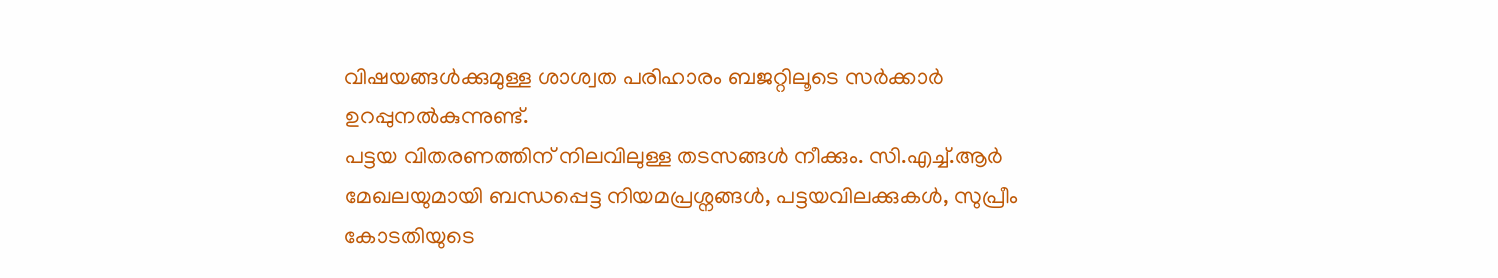വിഷയങ്ങൾക്കുമുള്ള ശാശ്വത പരിഹാരം ബജറ്റിലൂടെ സർക്കാർ ഉറപ്പുനൽകുന്നുണ്ട്.
പട്ടയ വിതരണത്തിന് നിലവിലുള്ള തടസങ്ങൾ നീക്കും. സി.എച്ച്.ആർ മേഖലയുമായി ബന്ധപ്പെട്ട നിയമപ്രശ്നങ്ങൾ, പട്ടയവിലക്കുകൾ, സുപ്രീം കോടതിയുടെ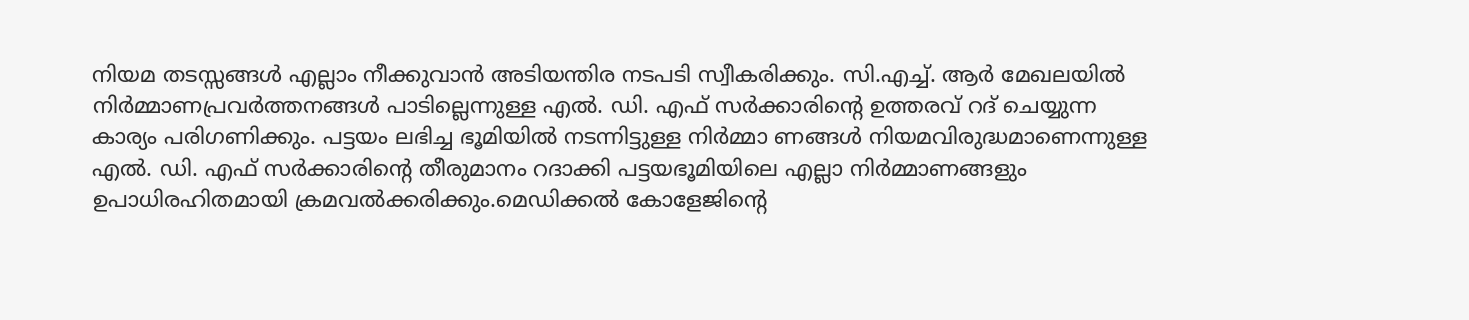നിയമ തടസ്സങ്ങൾ എല്ലാം നീക്കുവാൻ അടിയന്തിര നടപടി സ്വീകരിക്കും. സി.എച്ച്. ആർ മേഖലയിൽ നിർമ്മാണപ്രവർത്തനങ്ങൾ പാടില്ലെന്നുള്ള എൽ. ഡി. എഫ് സർക്കാരിന്റെ ഉത്തരവ് റദ് ചെയ്യുന്ന കാര്യം പരിഗണിക്കും. പട്ടയം ലഭിച്ച ഭൂമിയിൽ നടന്നിട്ടുള്ള നിർമ്മാ ണങ്ങൾ നിയമവിരുദ്ധമാണെന്നുള്ള എൽ. ഡി. എഫ് സർക്കാരിന്റെ തീരുമാനം റദാക്കി പട്ടയഭൂമിയിലെ എല്ലാ നിർമ്മാണങ്ങളും ഉപാധിരഹിതമായി ക്രമവൽക്കരിക്കും.മെഡിക്കൽ കോളേജിന്റെ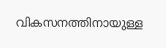വികസനത്തിനായുള്ള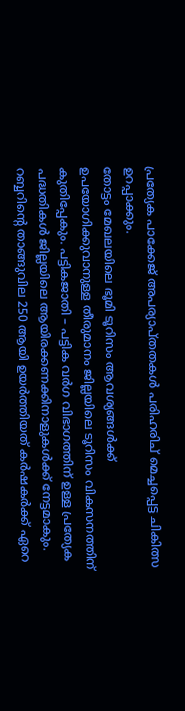പ്രത്യേക പാക്കേജ് അപര്യാപ്തതകൾ പരിഹരിച് മെച്ചപ്പെട്ട ചികിത്സ ഉറപ്പാക്കും.
തോട്ടം മേഖലയിലെ ഭൂമി ടൂറിസം ആവശ്യങ്ങൾക്ക് ഉപയോഗിക്കുവാനുള്ള തീരുമാനം ജില്ലയിലെ ടൂറിസം വികസനത്തിന് കുതിപ്പേകും. പട്ടികജാതി – പട്ടിക വർഗ വിഭാഗത്തിന് ഉള്ള പ്രത്യേക പദ്ധതികൾ ജില്ലയിലെ ആയിരക്കണക്കിനാളുകൾക്ക് നേട്ടമാകും. റബ്ബറിന്റെ താങ്ങുവില 250 ആയി ഉയർത്തിയത് കർഷകർക്ക് ഏറെ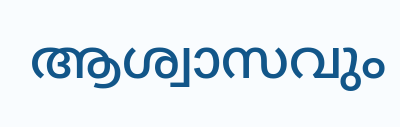ആശ്വാസവും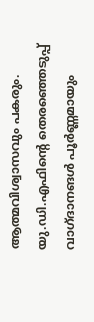ആത്മവിശ്വാസവും പകരും. യു.ഡി.എഫിന്റെ തെരഞ്ഞെടുപ്പ് വാഗ്ദാനങൾ പൂർണ്ണമായും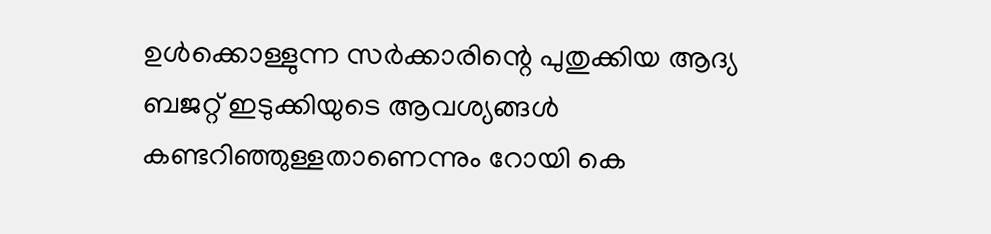ഉൾക്കൊള്ളുന്ന സർക്കാരിന്റെ പുതുക്കിയ ആദ്യ ബജറ്റ് ഇടുക്കിയുടെ ആവശ്യങ്ങൾ കണ്ടറിഞ്ഞുള്ളതാണെന്നും റോയി കെ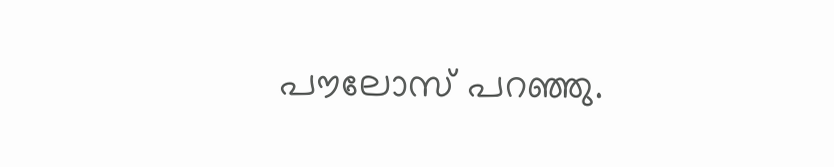പൗലോസ് പറഞ്ഞു.